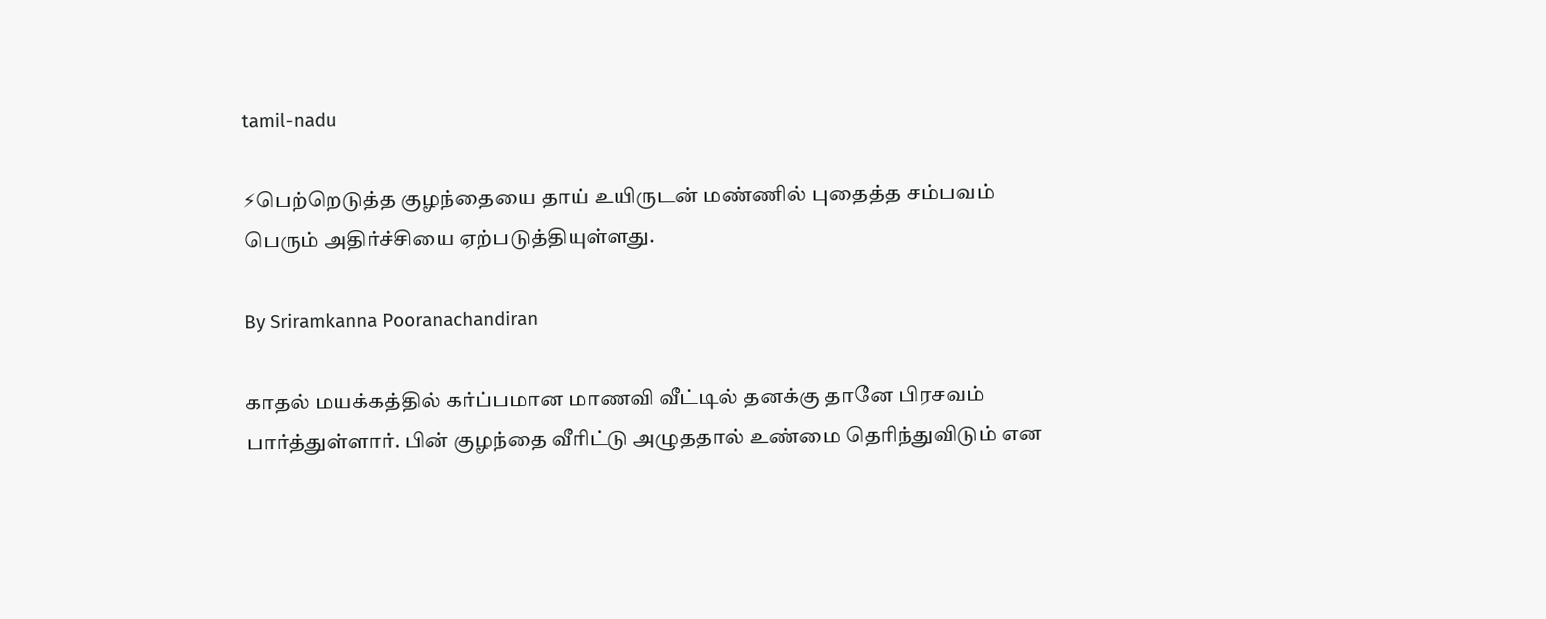tamil-nadu

⚡பெற்றெடுத்த குழந்தையை தாய் உயிருடன் மண்ணில் புதைத்த சம்பவம் பெரும் அதிர்ச்சியை ஏற்படுத்தியுள்ளது.

By Sriramkanna Pooranachandiran

காதல் மயக்கத்தில் கர்ப்பமான மாணவி வீட்டில் தனக்கு தானே பிரசவம் பார்த்துள்ளார். பின் குழந்தை வீரிட்டு அழுததால் உண்மை தெரிந்துவிடும் என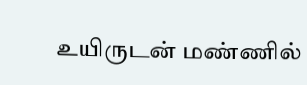உயிருடன் மண்ணில்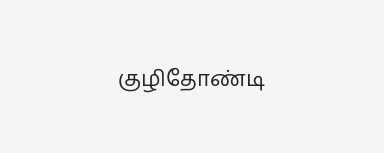குழிதோண்டி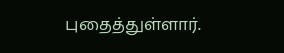புதைத்துள்ளார்.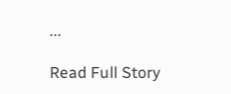...

Read Full Story